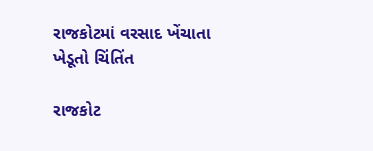રાજકોટમાં વરસાદ ખેંચાતા ખેડૂતો ચિંતિંત

રાજકોટ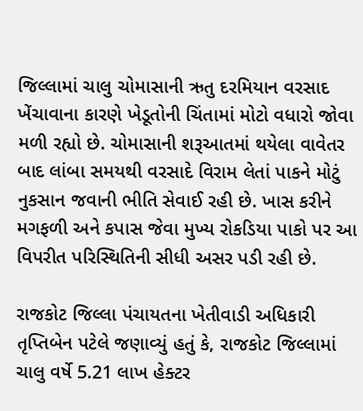જિલ્લામાં ચાલુ ચોમાસાની ઋતુ દરમિયાન વરસાદ ખેંચાવાના કારણે ખેડૂતોની ચિંતામાં મોટો વધારો જોવા મળી રહ્યો છે. ચોમાસાની શરૂઆતમાં થયેલા વાવેતર બાદ લાંબા સમયથી વરસાદે વિરામ લેતાં પાકને મોટું નુકસાન જવાની ભીતિ સેવાઈ રહી છે. ખાસ કરીને મગફળી અને કપાસ જેવા મુખ્ય રોકડિયા પાકો પર આ વિપરીત પરિસ્થિતિની સીધી અસર પડી રહી છે.

રાજકોટ જિલ્લા પંચાયતના ખેતીવાડી અધિકારી તૃપ્તિબેન પટેલે જણાવ્યું હતું કે, રાજકોટ જિલ્લામાં ચાલુ વર્ષે 5.21 લાખ હેક્ટર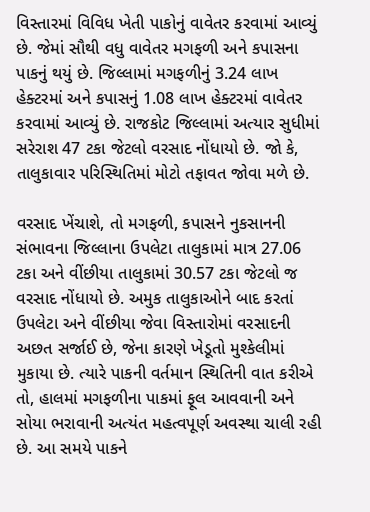વિસ્તારમાં વિવિધ ખેતી પાકોનું વાવેતર કરવામાં આવ્યું છે. જેમાં સૌથી વધુ વાવેતર મગફળી અને કપાસના પાકનું થયું છે. જિલ્લામાં મગફળીનું 3.24 લાખ હેક્ટરમાં અને કપાસનું 1.08 લાખ હેક્ટરમાં વાવેતર કરવામાં આવ્યું છે. રાજકોટ જિલ્લામાં અત્યાર સુધીમાં સરેરાશ 47 ટકા જેટલો વરસાદ નોંધાયો છે. જો કે, તાલુકાવાર પરિસ્થિતિમાં મોટો તફાવત જોવા મળે છે.

વરસાદ ખેંચાશે, તો મગફળી, કપાસને નુકસાનની સંભાવના જિલ્લાના ઉપલેટા તાલુકામાં માત્ર 27.06 ટકા અને વીંછીયા તાલુકામાં 30.57 ટકા જેટલો જ વરસાદ નોંધાયો છે. અમુક તાલુકાઓને બાદ કરતાં ઉપલેટા અને વીંછીયા જેવા વિસ્તારોમાં વરસાદની અછત સર્જાઈ છે, જેના કારણે ખેડૂતો મુશ્કેલીમાં મુકાયા છે. ત્યારે પાકની વર્તમાન સ્થિતિની વાત કરીએ તો, હાલમાં મગફળીના પાકમાં ફૂલ આવવાની અને સોયા ભરાવાની અત્યંત મહત્વપૂર્ણ અવસ્થા ચાલી રહી છે. આ સમયે પાકને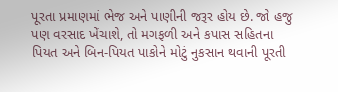પૂરતા પ્રમાણમાં ભેજ અને પાણીની જરૂર હોય છે. જો હજુ પણ વરસાદ ખેંચાશે, તો મગફળી અને કપાસ સહિતના પિયત અને બિન-પિયત પાકોને મોટું નુકસાન થવાની પૂરતી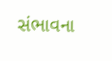સંભાવના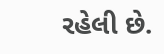રહેલી છે.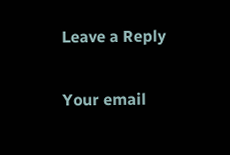Leave a Reply

Your email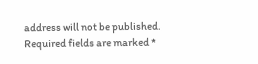address will not be published. Required fields are marked *